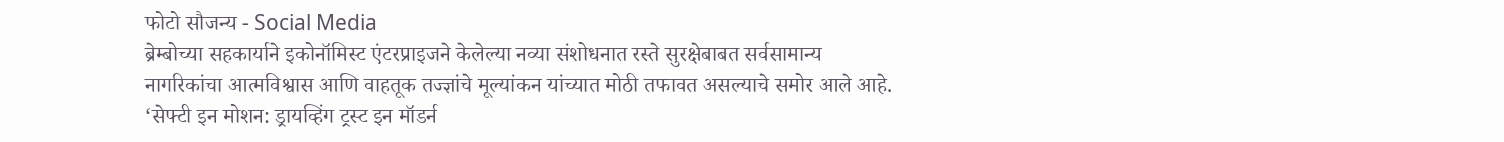फोटो सौजन्य - Social Media
ब्रेम्बोच्या सहकार्याने इकोनॉमिस्ट एंटरप्राइजने केलेल्या नव्या संशोधनात रस्ते सुरक्षेबाबत सर्वसामान्य नागरिकांचा आत्मविश्वास आणि वाहतूक तज्ज्ञांचे मूल्यांकन यांच्यात मोठी तफावत असल्याचे समोर आले आहे. ‘सेफ्टी इन मोशन: ड्रायव्हिंग ट्रस्ट इन मॉडर्न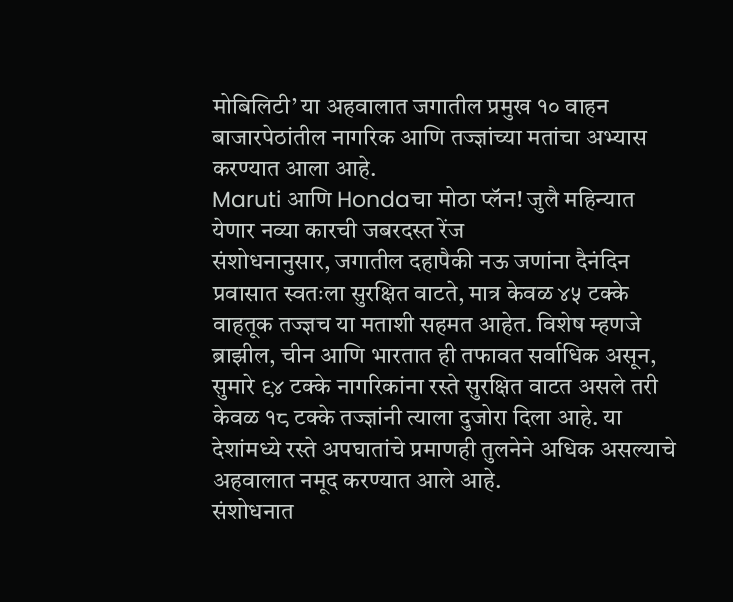मोबिलिटी’ या अहवालात जगातील प्रमुख १० वाहन बाजारपेठांतील नागरिक आणि तज्ज्ञांच्या मतांचा अभ्यास करण्यात आला आहे.
Maruti आणि Hondaचा मोठा प्लॅन! जुलै महिन्यात येणार नव्या कारची जबरदस्त रेंज
संशोधनानुसार, जगातील दहापैकी नऊ जणांना दैनंदिन प्रवासात स्वतःला सुरक्षित वाटते, मात्र केवळ ४५ टक्के वाहतूक तज्ज्ञच या मताशी सहमत आहेत. विशेष म्हणजे ब्राझील, चीन आणि भारतात ही तफावत सर्वाधिक असून, सुमारे ९४ टक्के नागरिकांना रस्ते सुरक्षित वाटत असले तरी केवळ १८ टक्के तज्ज्ञांनी त्याला दुजोरा दिला आहे. या देशांमध्ये रस्ते अपघातांचे प्रमाणही तुलनेने अधिक असल्याचे अहवालात नमूद करण्यात आले आहे.
संशोधनात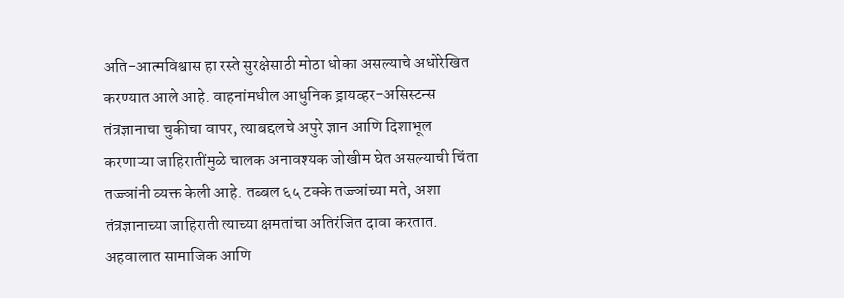अति-आत्मविश्वास हा रस्ते सुरक्षेसाठी मोठा धोका असल्याचे अधोरेखित करण्यात आले आहे. वाहनांमधील आधुनिक ड्रायव्हर-असिस्टन्स तंत्रज्ञानाचा चुकीचा वापर, त्याबद्दलचे अपुरे ज्ञान आणि दिशाभूल करणाऱ्या जाहिरातींमुळे चालक अनावश्यक जोखीम घेत असल्याची चिंता तज्ज्ञांनी व्यक्त केली आहे. तब्बल ६५ टक्के तज्ज्ञांच्या मते, अशा तंत्रज्ञानाच्या जाहिराती त्याच्या क्षमतांचा अतिरंजित दावा करतात.
अहवालात सामाजिक आणि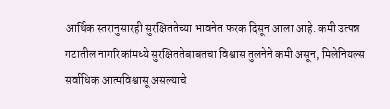आर्थिक स्तरानुसारही सुरक्षिततेच्या भावनेत फरक दिसून आला आहे. कमी उत्पन्न गटातील नागरिकांमध्ये सुरक्षिततेबाबतचा विश्वास तुलनेने कमी असून, मिलेनियल्स सर्वाधिक आत्मविश्वासू असल्याचे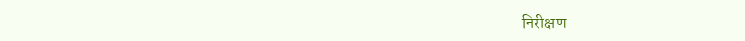निरीक्षण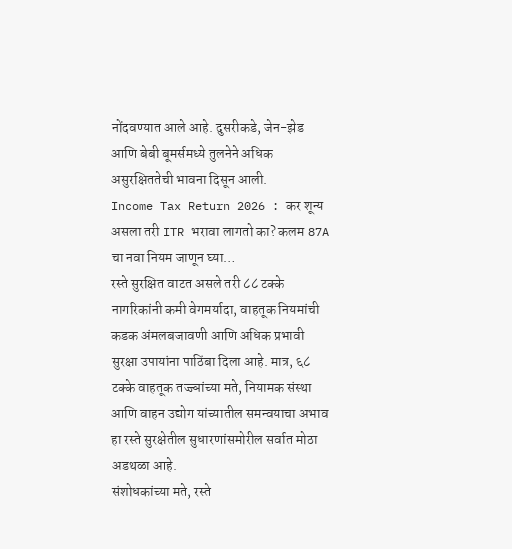नोंदवण्यात आले आहे. दुसरीकडे, जेन-झेड आणि बेबी बूमर्समध्ये तुलनेने अधिक असुरक्षिततेची भावना दिसून आली.
Income Tax Return 2026 : कर शून्य असला तरी ITR भरावा लागतो का? कलम 87A चा नवा नियम जाणून घ्या…
रस्ते सुरक्षित वाटत असले तरी ८८ टक्के नागरिकांनी कमी वेगमर्यादा, वाहतूक नियमांची कडक अंमलबजावणी आणि अधिक प्रभावी सुरक्षा उपायांना पाठिंबा दिला आहे. मात्र, ६८ टक्के वाहतूक तज्ज्ञांच्या मते, नियामक संस्था आणि वाहन उद्योग यांच्यातील समन्वयाचा अभाव हा रस्ते सुरक्षेतील सुधारणांसमोरील सर्वात मोठा अडथळा आहे.
संशोधकांच्या मते, रस्ते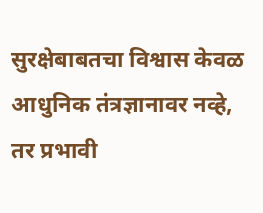सुरक्षेबाबतचा विश्वास केवळ आधुनिक तंत्रज्ञानावर नव्हे, तर प्रभावी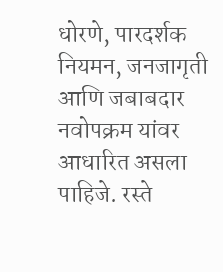धोरणे, पारदर्शक नियमन, जनजागृती आणि जबाबदार नवोपक्रम यांवर आधारित असला पाहिजे. रस्ते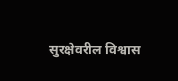सुरक्षेवरील विश्वास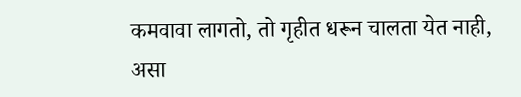कमवावा लागतो, तो गृहीत धरून चालता येत नाही, असा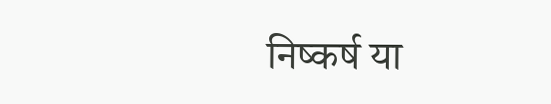निष्कर्ष या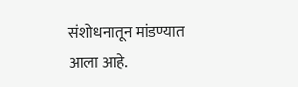संशोधनातून मांडण्यात आला आहे.